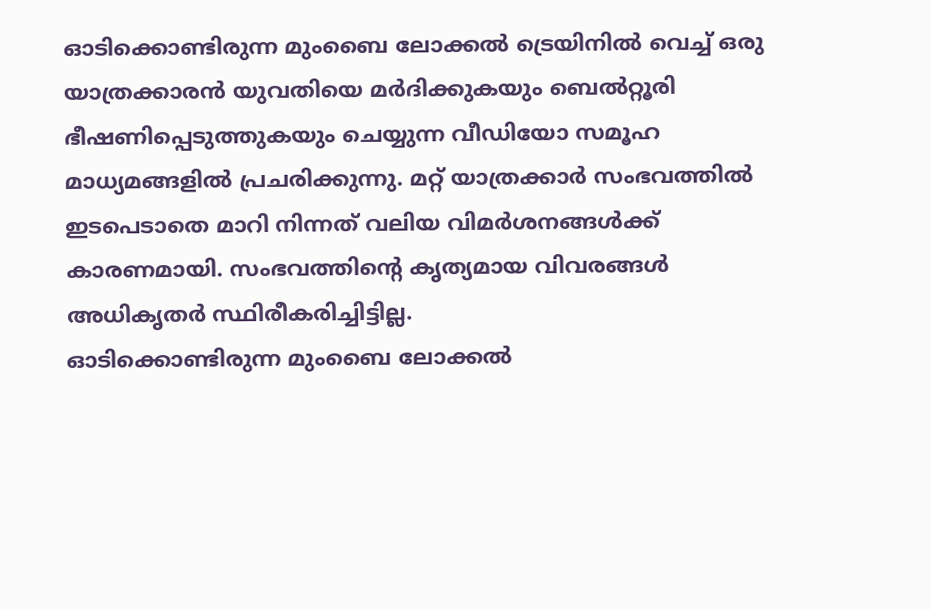ഓടിക്കൊണ്ടിരുന്ന മുംബൈ ലോക്കൽ ട്രെയിനിൽ വെച്ച് ഒരു യാത്രക്കാരൻ യുവതിയെ മർദിക്കുകയും ബെൽറ്റൂരി ഭീഷണിപ്പെടുത്തുകയും ചെയ്യുന്ന വീഡിയോ സമൂഹ മാധ്യമങ്ങളിൽ പ്രചരിക്കുന്നു. മറ്റ് യാത്രക്കാർ സംഭവത്തിൽ ഇടപെടാതെ മാറി നിന്നത് വലിയ വിമർശനങ്ങൾക്ക് കാരണമായി. സംഭവത്തിന്റെ കൃത്യമായ വിവരങ്ങൾ അധികൃതർ സ്ഥിരീകരിച്ചിട്ടില്ല.
ഓടിക്കൊണ്ടിരുന്ന മുംബൈ ലോക്കൽ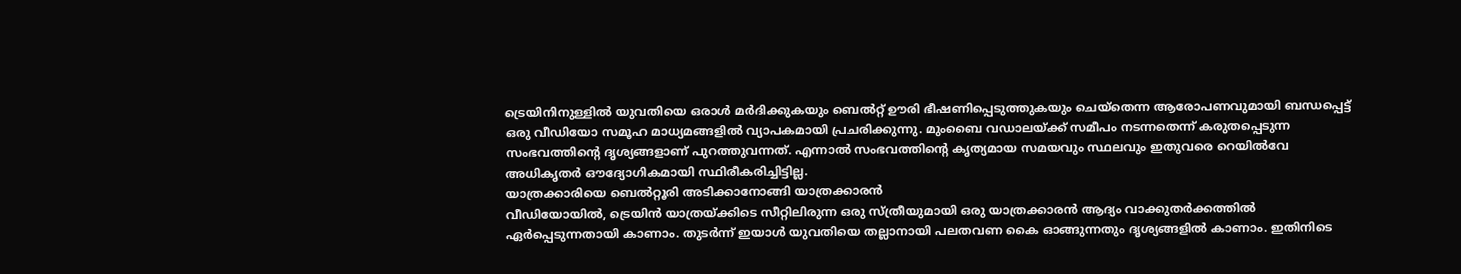ട്രെയിനിനുള്ളിൽ യുവതിയെ ഒരാൾ മർദിക്കുകയും ബെൽറ്റ് ഊരി ഭീഷണിപ്പെടുത്തുകയും ചെയ്തെന്ന ആരോപണവുമായി ബന്ധപ്പെട്ട് ഒരു വീഡിയോ സമൂഹ മാധ്യമങ്ങളിൽ വ്യാപകമായി പ്രചരിക്കുന്നു. മുംബൈ വഡാലയ്ക്ക് സമീപം നടന്നതെന്ന് കരുതപ്പെടുന്ന സംഭവത്തിന്റെ ദൃശ്യങ്ങളാണ് പുറത്തുവന്നത്. എന്നാൽ സംഭവത്തിന്റെ കൃത്യമായ സമയവും സ്ഥലവും ഇതുവരെ റെയിൽവേ അധികൃതർ ഔദ്യോഗികമായി സ്ഥിരീകരിച്ചിട്ടില്ല.
യാത്രക്കാരിയെ ബെൽറ്റൂരി അടിക്കാനോങ്ങി യാത്രക്കാരൻ
വീഡിയോയിൽ, ട്രെയിൻ യാത്രയ്ക്കിടെ സീറ്റിലിരുന്ന ഒരു സ്ത്രീയുമായി ഒരു യാത്രക്കാരൻ ആദ്യം വാക്കുതർക്കത്തിൽ ഏർപ്പെടുന്നതായി കാണാം. തുടർന്ന് ഇയാൾ യുവതിയെ തല്ലാനായി പലതവണ കൈ ഓങ്ങുന്നതും ദൃശ്യങ്ങളിൽ കാണാം. ഇതിനിടെ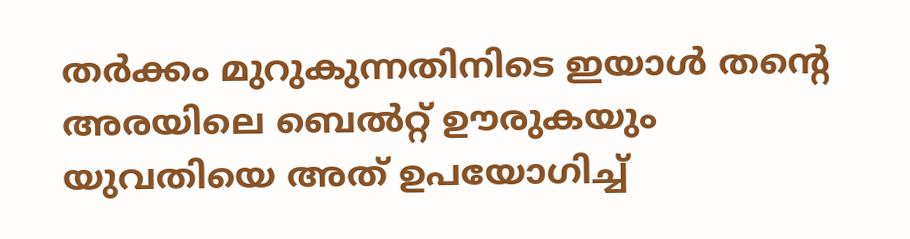തർക്കം മുറുകുന്നതിനിടെ ഇയാൾ തന്റെ അരയിലെ ബെൽറ്റ് ഊരുകയും യുവതിയെ അത് ഉപയോഗിച്ച്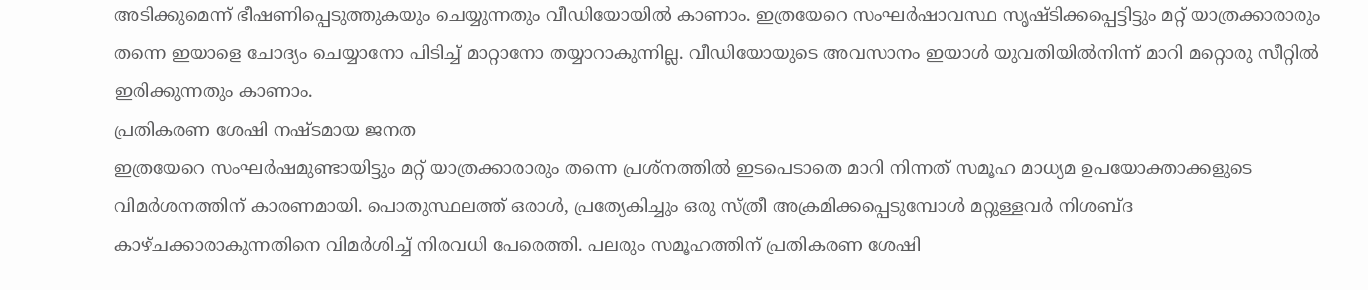അടിക്കുമെന്ന് ഭീഷണിപ്പെടുത്തുകയും ചെയ്യുന്നതും വീഡിയോയിൽ കാണാം. ഇത്രയേറെ സംഘർഷാവസ്ഥ സൃഷ്ടിക്കപ്പെട്ടിട്ടും മറ്റ് യാത്രക്കാരാരും തന്നെ ഇയാളെ ചോദ്യം ചെയ്യാനോ പിടിച്ച് മാറ്റാനോ തയ്യാറാകുന്നില്ല. വീഡിയോയുടെ അവസാനം ഇയാൾ യുവതിയിൽനിന്ന് മാറി മറ്റൊരു സീറ്റിൽ ഇരിക്കുന്നതും കാണാം.
പ്രതികരണ ശേഷി നഷ്ടമായ ജനത
ഇത്രയേറെ സംഘർഷമുണ്ടായിട്ടും മറ്റ് യാത്രക്കാരാരും തന്നെ പ്രശ്നത്തിൽ ഇടപെടാതെ മാറി നിന്നത് സമൂഹ മാധ്യമ ഉപയോക്താക്കളുടെ വിമർശനത്തിന് കാരണമായി. പൊതുസ്ഥലത്ത് ഒരാൾ, പ്രത്യേകിച്ചും ഒരു സ്ത്രീ അക്രമിക്കപ്പെടുമ്പോൾ മറ്റുള്ളവർ നിശബ്ദ കാഴ്ചക്കാരാകുന്നതിനെ വിമർശിച്ച് നിരവധി പേരെത്തി. പലരും സമൂഹത്തിന് പ്രതികരണ ശേഷി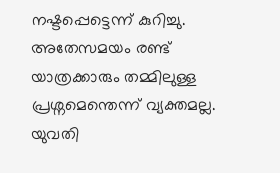നഷ്ടപ്പെട്ടെന്ന് കുറിച്ചു. അതേസമയം രണ്ട് യാത്രക്കാരും തമ്മിലുള്ള പ്രശ്നമെന്തെന്ന് വ്യക്തമല്ല. യുവതി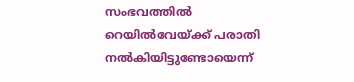സംഭവത്തിൽ റെയിൽവേയ്ക്ക് പരാതി നൽകിയിട്ടുണ്ടോയെന്ന്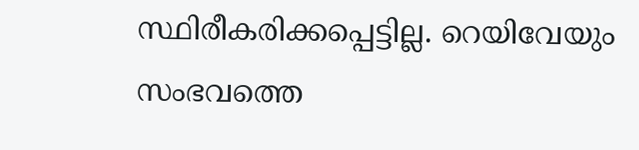സ്ഥിരീകരിക്കപ്പെട്ടില്ല. റെയിവേയും സംഭവത്തെ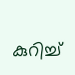കുറിച്ച്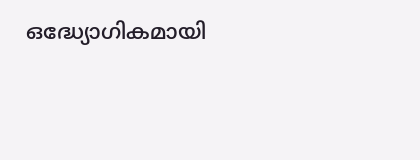ഒദ്ധ്യോഗികമായി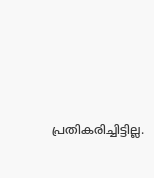പ്രതികരിച്ചിട്ടില്ല.